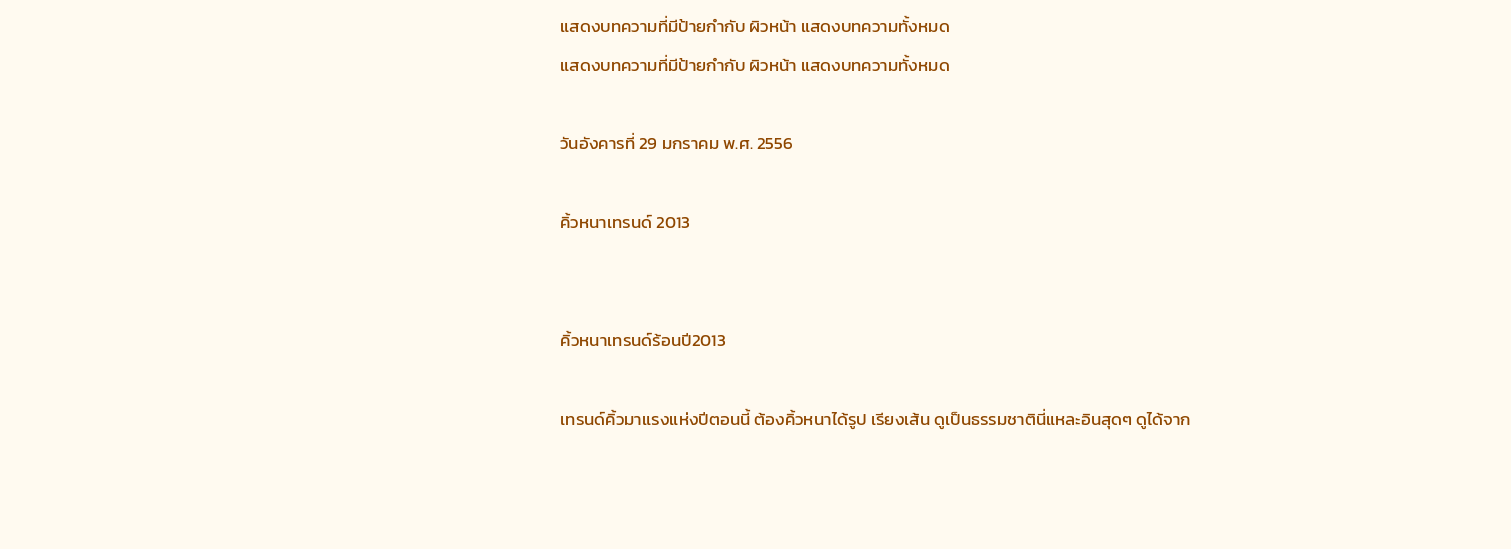แสดงบทความที่มีป้ายกำกับ ผิวหน้า แสดงบทความทั้งหมด
แสดงบทความที่มีป้ายกำกับ ผิวหน้า แสดงบทความทั้งหมด

วันอังคารที่ 29 มกราคม พ.ศ. 2556

คิ้วหนาเทรนด์ 2013


คิ้วหนาเทรนด์ร้อนปี2013

เทรนด์คิ้วมาแรงแห่งปีตอนนี้ ต้องคิ้วหนาได้รูป เรียงเส้น ดูเป็นธรรมชาตินี่แหละอินสุดๆ ดูได้จาก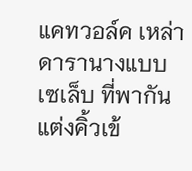แคทวอล์ค เหล่าดารานางแบบ เซเล็บ ที่พากันแต่งคิ้วเข้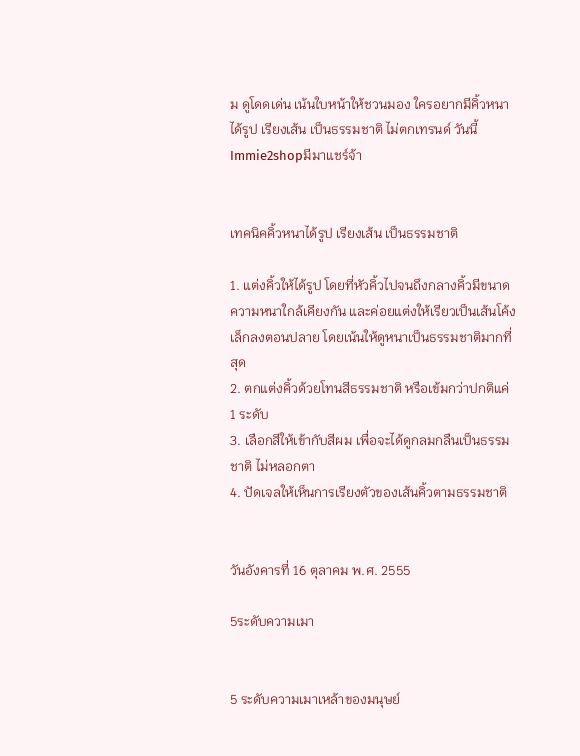ม ดูโดดเด่น เน้นใบหน้าให้ชวนมอง ใครอยากมีคิ้วหนาได้รูป เรียงเส้น เป็นธรรมชาติ ไม่ตกเทรนด์ วันนี้Immie2shopมีมาแชร์จ้า


เทคนิคคิ้วหนาได้รูป เรียงเส้น เป็นธรรมชาติ

1. แต่งคิ้วให้ได้รูป โดยที่หัวคิ้วไปจนถึงกลางคิ้วมีขนาดความหนาใกล้เคียงกัน และค่อยแต่งให้เรียวเป็นเส้นโค้งเล็กลงตอนปลาย โดยเน้นให้ดูหนาเป็นธรรมชาติมากที่สุด
2. ตกแต่งคิ้วด้วยโทนสีธรรมชาติ หรือเข้มกว่าปกติแค่ 1 ระดับ
3. เลือกสีให้เข้ากับสีผม เพื่อจะได้ดูกลมกลืนเป็นธรรมชาติ ไม่หลอกตา
4. ปัดเจลให้เห็นการเรียงตัวของเส้นคิ้วตามธรรมชาติ


วันอังคารที่ 16 ตุลาคม พ.ศ. 2555

5ระดับความเมา


5 ระดับความเมาเหล้าของมนุษย์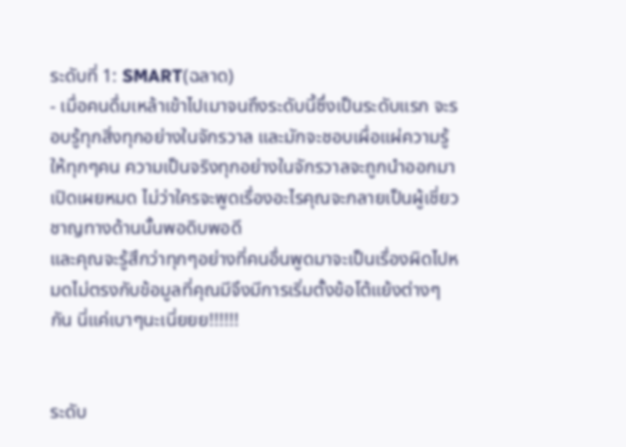ระดับที่ 1: SMART(ฉลาด)
- เมื่อคนดื่มเหล้าเข้าไปเมาจนถึงระดับนี้ซึ่งเป็นระดับแรก จะรอบรู้ทุกสิ่งทุกอย่างในจักรวาล และมักจะชอบเผื่อแผ่ความรู้ให้ทุกๆคน ความเป็นจริงทุกอย่างในจักรวาลจะถูกนำออกมาเปิดเผยหมด ไม่ว่าใครจะพูดเรื่องอะไรคุณจะกลายเป็นผู้เชี่ยวชาญทางด้านนั้นพอดิบพอดี
และคุณจะรู้สึกว่าทุกๆอย่างที่คนอื่นพูดมาจะเป็นเรื่องผิดไปหมดไม่ตรงกับข้อมูลที่คุณมีจึงมีการเริ่มตั้งข้อโต้แย้งต่างๆกัน นี่แค่เบาๆนะเนี่ยยย!!!!!!


ระดับ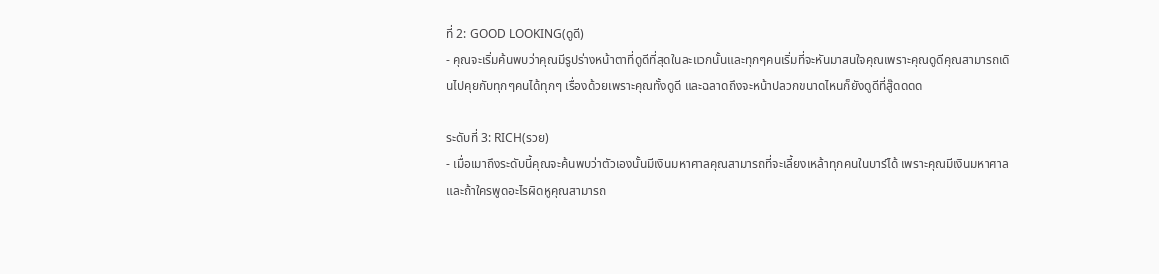ที่ 2: GOOD LOOKING(ดูดี)
- คุณจะเริ่มค้นพบว่าคุณมีรูปร่างหน้าตาที่ดูดีที่สุดในละแวกนั้นและทุกๆคนเริ่มที่จะหันมาสนใจคุณเพราะคุณดูดีคุณสามารถเดินไปคุยกับทุกๆคนได้ทุกๆ เรื่องด้วยเพราะคุณทั้งดูดี และฉลาดถึงจะหน้าปลวกขนาดไหนก็ยังดูดีที่สู๊ดดดด

ระดับที่ 3: RICH(รวย)
- เมื่อเมาถึงระดับนี้คุณจะค้นพบว่าตัวเองนั้นมีเงินมหาศาลคุณสามารถที่จะเลี้ยงเหล้าทุกคนในบาร์ได้ เพราะคุณมีเงินมหาศาลและถ้าใครพูดอะไรผิดหูคุณสามารถ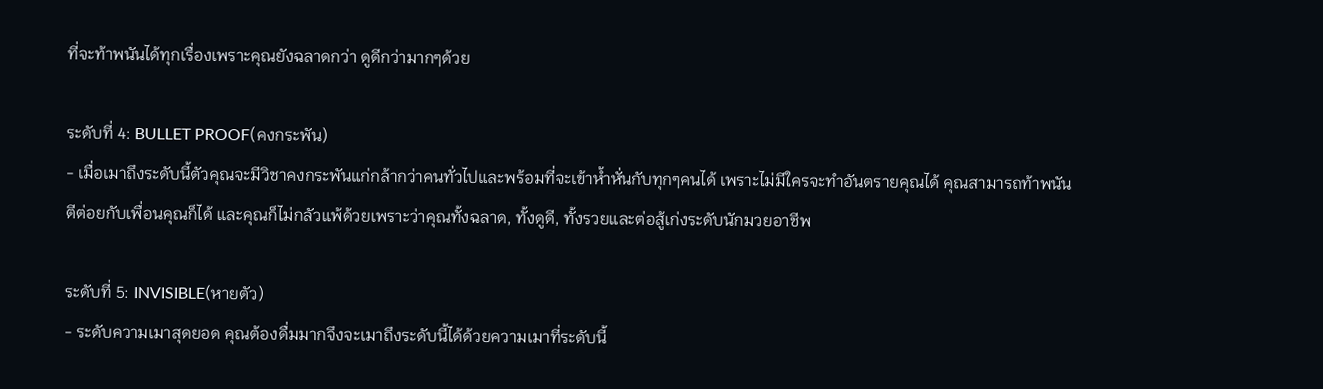ที่จะท้าพนันได้ทุกเรื่องเพราะคุณยังฉลาดกว่า ดูดีกว่ามากๆด้วย

ระดับที่ 4: BULLET PROOF(คงกระพัน)
- เมื่อเมาถึงระดับนี้ตัวคุณจะมีวิชาคงกระพันแก่กล้ากว่าคนทั่วไปและพร้อมที่จะเข้าห้ำหั่นกับทุกๆคนได้ เพราะไม่มีใครจะทำอันตรายคุณได้ คุณสามารถท้าพนันตีต่อยกับเพื่อนคุณก็ได้ และคุณก็ไม่กลัวแพ้ด้วยเพราะว่าคุณทั้งฉลาด, ทั้งดูดี, ทั้งรวยและต่อสู้เก่งระดับนักมวยอาชีพ

ระดับที่ 5: INVISIBLE(หายตัว)
- ระดับความเมาสุดยอด คุณต้องดื่มมากจึงจะเมาถึงระดับนี้ได้ด้วยความเมาที่ระดับนี้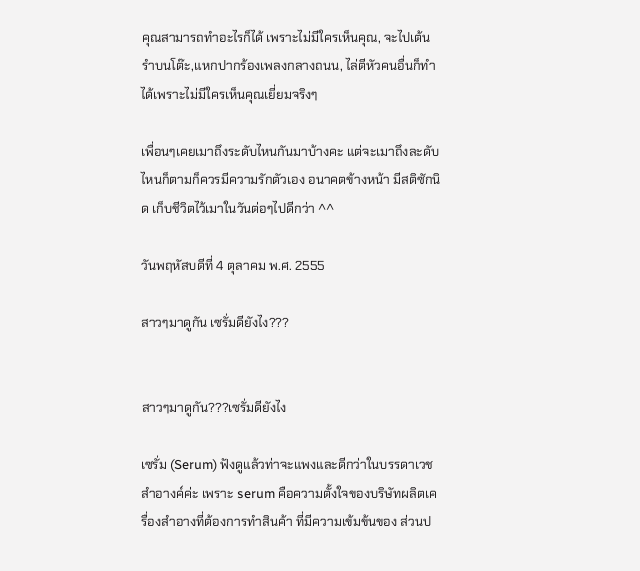คุณสามารถทำอะไรก็ได้ เพราะไม่มีใครเห็นคุณ, จะไปเต้นรำบนโต๊ะ,แหกปากร้องเพลงกลางถนน, ไล่ตีหัวคนอื่นก็ทำได้เพราะไม่มีใครเห็นคุณเยี่ยมจริงๆ

เพื่อนๆเคยเมาถึงระดับไหนกันมาบ้างคะ แต่จะเมาถึงละดับไหนก็ตามก็ควรมีความรักตัวเอง อนาคตข้างหน้า มีสติซักนิด เก็บชีวิตไว้เมาในวันต่อๆไปดีกว่า ^^

วันพฤหัสบดีที่ 4 ตุลาคม พ.ศ. 2555

สาวๆมาดูกัน เซรั่มดียังไง???


สาวๆมาดูกัน???เซรั่มดียังไง

เซรั่ม (Serum) ฟังดูแล้วท่าจะแพงและดีกว่าในบรรดาเวชสำอางค์ค่ะ เพราะ serum คือความตั้งใจของบริษัทผลิตเครื่องสำอางที่ต้องการทำสินค้า ที่มีความเข้มข้นของ ส่วนป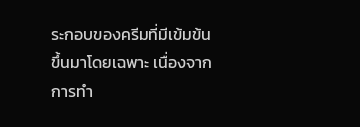ระกอบของครีมที่มีเข้มข้นขึ้นมาโดยเฉพาะ เนื่องจากการทำ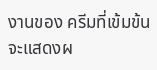งานของ ครีมที่เข้มข้นจะแสดงผ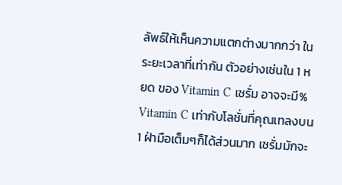ลัพธ์ให้เห็นความแตกต่างมากกว่า ในระยะเวลาที่เท่ากัน ตัวอย่างเช่นใน 1 หยด ของ Vitamin C เซรั่ม อาจจะมี% Vitamin C เท่ากับโลชั่นที่คุณเทลงบน 1 ฝ่ามือเต็มๆก็ได้ส่วนมาก เซรั่มมักจะ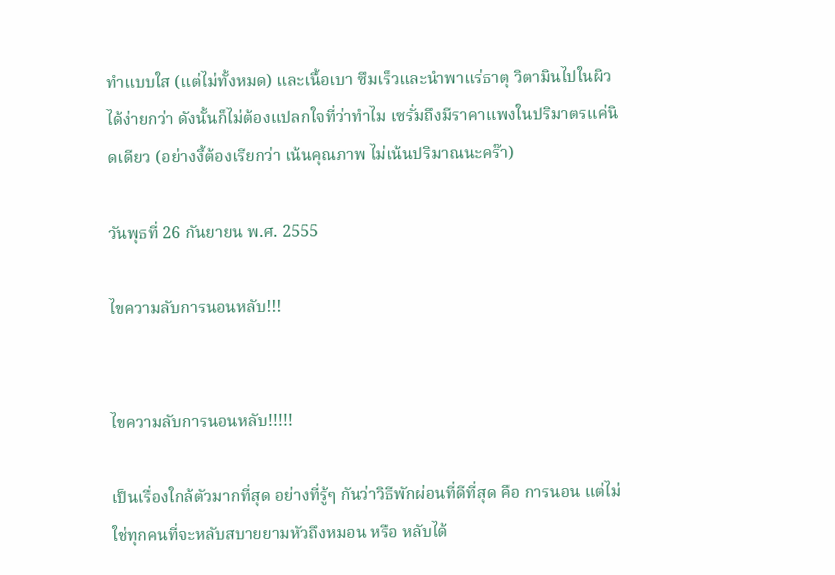ทำแบบใส (แต่ไม่ทั้งหมด) และเนื้อเบา ซึมเร็วและนำพาแร่ธาตุ วิตามินไปในผิวได้ง่ายกว่า ดังนั้นก็ไม่ต้องแปลกใจที่ว่าทำไม เซรั่มถึงมีราคาแพงในปริมาตรแค่นิดเดียว (อย่างงี้ต้องเรียกว่า เน้นคุณภาพ ไม่เน้นปริมาณนะคร๊า)

วันพุธที่ 26 กันยายน พ.ศ. 2555

ไขความลับการนอนหลับ!!!


ไขความลับการนอนหลับ!!!!!

เป็นเรื่องใกล้ตัวมากที่สุด อย่างที่รู้ๆ กันว่าวิธีพักผ่อนที่ดีที่สุด คือ การนอน แต่ไม่ใช่ทุกคนที่จะหลับสบายยามหัวถึงหมอน หรือ หลับได้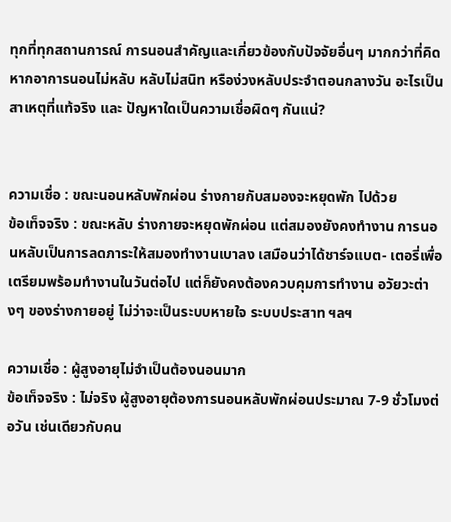ทุกที่ทุกสถานการณ์ การนอนสำคัญและเกี่ยวข้องกับปัจจัยอื่นๆ มากกว่าที่คิด หากอาการนอนไม่หลับ หลับไม่สนิท หรือง่วงหลับประจำตอนกลางวัน อะไรเป็นสาเหตุที่แท้จริง และ ปัญหาใดเป็นความเชื่อผิดๆ กันแน่?


ความเชื่อ : ขณะนอนหลับพักผ่อน ร่างกายกับสมองจะหยุดพัก ไปด้วย
ข้อเท็จจริง : ขณะหลับ ร่างกายจะหยุดพักผ่อน แต่สมองยังคงทำงาน การนอนหลับเป็นการลดภาระให้สมองทำงานเบาลง เสมือนว่าได้ชาร์จแบต- เตอรี่เพื่อเตรียมพร้อมทำงานในวันต่อไป แต่ก็ยังคงต้องควบคุมการทำงาน อวัยวะต่างๆ ของร่างกายอยู่ ไม่ว่าจะเป็นระบบหายใจ ระบบประสาท ฯลฯ

ความเชื่อ : ผู้สูงอายุไม่จำเป็นต้องนอนมาก
ข้อเท็จจริง : ไม่จริง ผู้สูงอายุต้องการนอนหลับพักผ่อนประมาณ 7-9 ชั่วโมงต่อวัน เช่นเดียวกับคน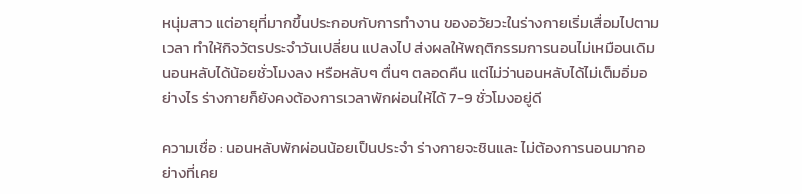หนุ่มสาว แต่อายุที่มากขึ้นประกอบกับการทำงาน ของอวัยวะในร่างกายเริ่มเสื่อมไปตามเวลา ทำให้กิจวัตรประจำวันเปลี่ยน แปลงไป ส่งผลให้พฤติกรรมการนอนไม่เหมือนเดิม นอนหลับได้น้อยชั่วโมงลง หรือหลับๆ ตื่นๆ ตลอดคืน แต่ไม่ว่านอนหลับได้ไม่เต็มอิ่มอย่างไร ร่างกายก็ยังคงต้องการเวลาพักผ่อนให้ได้ 7-9 ชั่วโมงอยู่ดี

ความเชื่อ : นอนหลับพักผ่อนน้อยเป็นประจำ ร่างกายจะชินและ ไม่ต้องการนอนมากอย่างที่เคย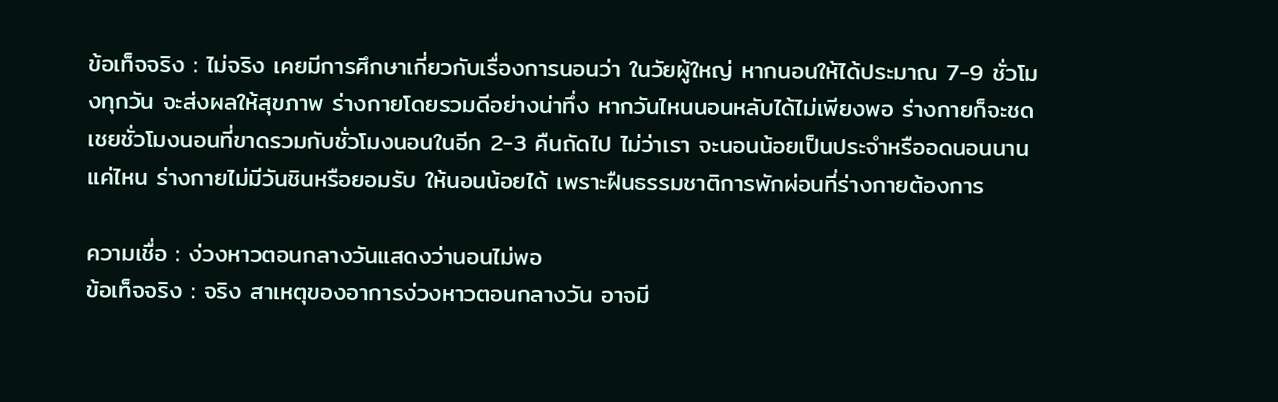ข้อเท็จจริง : ไม่จริง เคยมีการศึกษาเกี่ยวกับเรื่องการนอนว่า ในวัยผู้ใหญ่ หากนอนให้ได้ประมาณ 7-9 ชั่วโมงทุกวัน จะส่งผลให้สุขภาพ ร่างกายโดยรวมดีอย่างน่าทึ่ง หากวันไหนนอนหลับได้ไม่เพียงพอ ร่างกายก็จะชดเชยชั่วโมงนอนที่ขาดรวมกับชั่วโมงนอนในอีก 2-3 คืนถัดไป ไม่ว่าเรา จะนอนน้อยเป็นประจำหรืออดนอนนานแค่ไหน ร่างกายไม่มีวันชินหรือยอมรับ ให้นอนน้อยได้ เพราะฝืนธรรมชาติการพักผ่อนที่ร่างกายต้องการ

ความเชื่อ : ง่วงหาวตอนกลางวันแสดงว่านอนไม่พอ
ข้อเท็จจริง : จริง สาเหตุของอาการง่วงหาวตอนกลางวัน อาจมี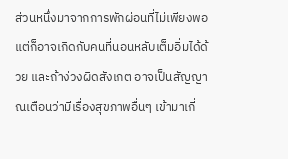ส่วนหนึ่งมาจากการพักผ่อนที่ไม่เพียงพอ แต่ก็อาจเกิดกับคนที่นอนหลับเต็มอิ่มได้ด้วย และถ้าง่วงผิดสังเกต อาจเป็นสัญญาณเตือนว่ามีเรื่องสุขภาพอื่นๆ เข้ามาเกี่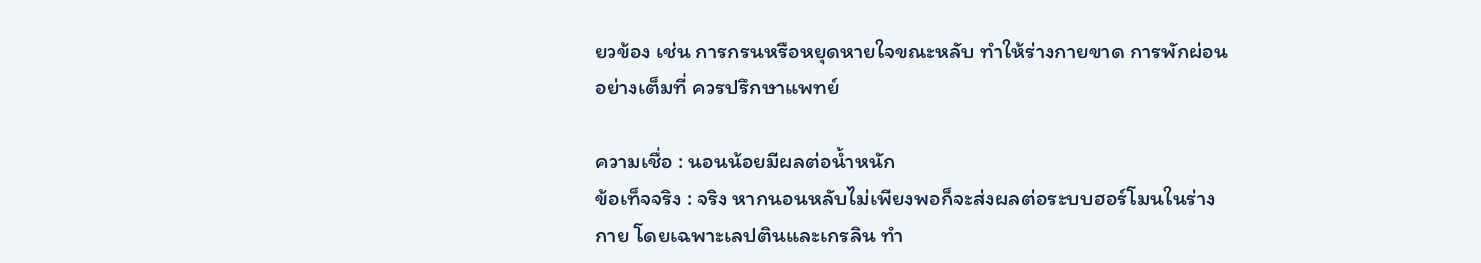ยวข้อง เช่น การกรนหรือหยุดหายใจขณะหลับ ทำให้ร่างกายขาด การพักผ่อนอย่างเต็มที่ ควรปรึกษาแพทย์

ความเชื่อ : นอนน้อยมีผลต่อน้ำหนัก
ข้อเท็จจริง : จริง หากนอนหลับไม่เพียงพอก็จะส่งผลต่อระบบฮอร์โมนในร่างกาย โดยเฉพาะเลปตินและเกรลิน ทำ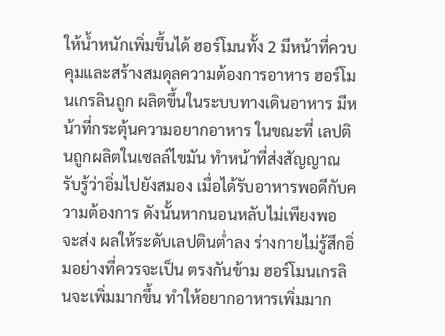ให้น้ำหนักเพิ่มขึ้นได้ ฮอร์โมนทั้ง 2 มีหน้าที่ควบคุมและสร้างสมดุลความต้องการอาหาร ฮอร์โมนเกรลินถูก ผลิตขึ้นในระบบทางเดินอาหาร มีหน้าที่กระตุ้นความอยากอาหาร ในขณะที่ เลปตินถูกผลิตในเซลล์ไขมัน ทำหน้าที่ส่งสัญญาณรับรู้ว่าอิ่มไปยังสมอง เมื่อได้รับอาหารพอดีกับความต้องการ ดังนั้นหากนอนหลับไม่เพียงพอ จะส่ง ผลให้ระดับเลปตินต่ำลง ร่างกายไม่รู้สึกอิ่มอย่างที่ควรจะเป็น ตรงกันข้าม ฮอร์โมนเกรลินจะเพิ่มมากขึ้น ทำให้อยากอาหารเพิ่มมาก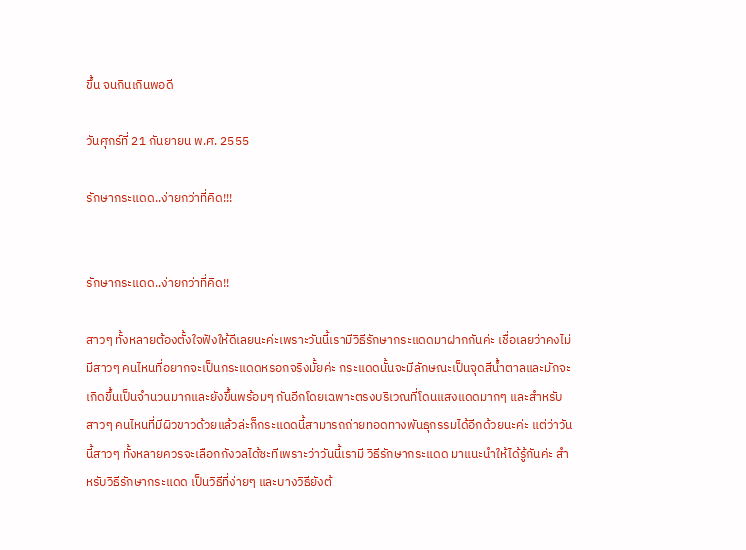ขึ้น จนกินเกินพอดี

วันศุกร์ที่ 21 กันยายน พ.ศ. 2555

รักษากระแดด..ง่ายกว่าที่คิด!!!


รักษากระแดด..ง่ายกว่าที่คิด!!

สาวๆ ทั้งหลายต้องตั้งใจฟังให้ดีเลยนะค่ะเพราะวันนี้เรามีวิธีรักษากระแดดมาฝากกันค่ะ เชื่อเลยว่าคงไม่มีสาวๆ คนไหนที่อยากจะเป็นกระแดดหรอกจริงมั้ยค่ะ กระแดดนั้นจะมีลักษณะเป็นจุดสีน้ำตาลและมักจะเกิดขึ้นเป็นจำนวนมากและยังขึ้นพร้อมๆ กันอีกโดยเฉพาะตรงบริเวณที่โดนแสงแดดมากๆ และสำหรับสาวๆ คนไหนที่มีผิวขาวด้วยแล้วล่ะก็กระแดดนี้สามารถถ่ายทอดทางพันธุกรรมได้อีกด้วยนะค่ะ แต่ว่าวันนี้สาวๆ ทั้งหลายควรจะเลือกกังวลได้ซะทีเพราะว่าวันนี้เรามี วิธีรักษากระแดด มาแนะนำให้ได้รู้กันค่ะ สำหรับวิธีรักษากระแดด เป็นวิธีที่ง่ายๆ และบางวิธียังต้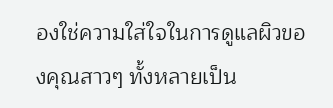องใช่ความใส่ใจในการดูแลผิวของคุณสาวๆ ทั้งหลายเป็น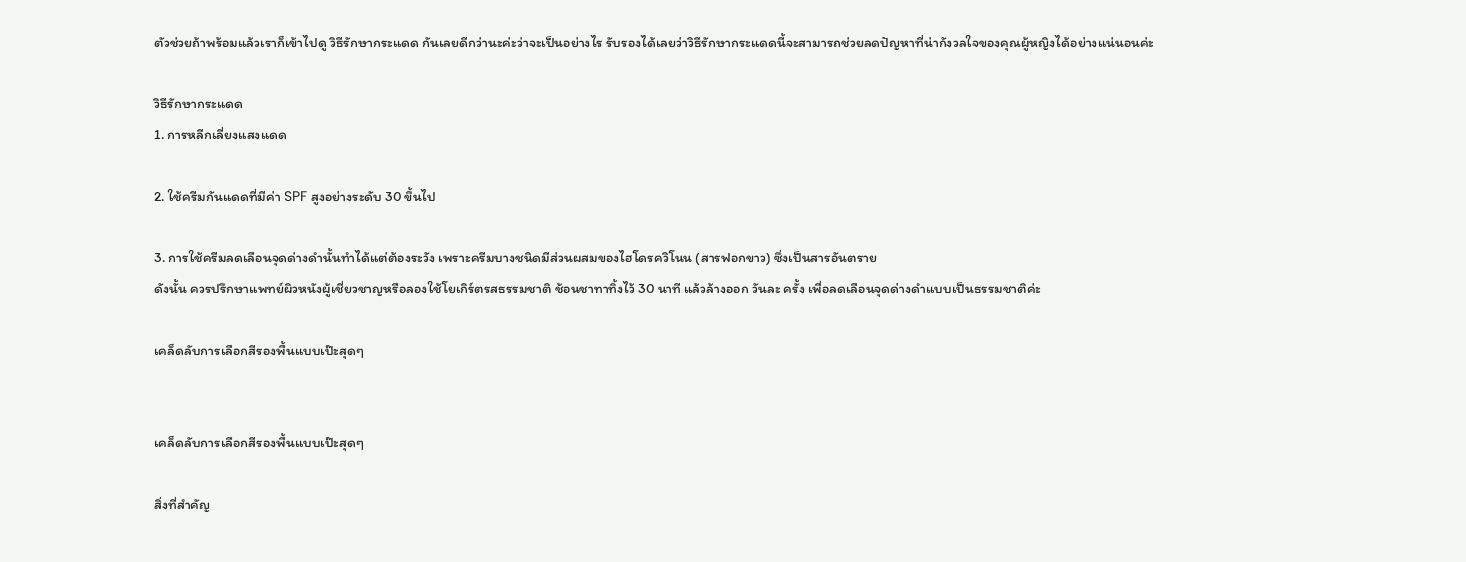ตัวช่วยถ้าพร้อมแล้วเราก็เข้าไปดู วิธีรักษากระแดด กันเลยดีกว่านะค่ะว่าจะเป็นอย่างไร รับรองได้เลยว่าวิธีรักษากระแดดนี้จะสามารถช่วยลดปัญหาที่น่ากังวลใจของคุณผู้หญิงได้อย่างแน่นอนค่ะ

วิธีรักษากระแดด
1. การหลีกเลี่ยงแสงแดด

2. ใช้ครีมกันแดดที่มีค่า SPF สูงอย่างระดับ 30 ขึ้นไป

3. การใช้ครีมลดเลือนจุดด่างดำนั้นทำได้แต่ต้องระวัง เพราะครีมบางชนิดมีส่วนผสมของไฮโดรควิโนน (สารฟอกขาว) ซึ่งเป็นสารอันตราย
ดังนั้น ควรปรึกษาแพทย์ผิวหนังผู้เชี่ยวชาญหรือลองใช้โยเกิร์ตรสธรรมชาติ ช้อนชาทาทิ้งไว้ 30 นาที แล้วล้างออก วันละ ครั้ง เพื่อลดเลือนจุดด่างดำแบบเป็นธรรมชาติค่ะ

เคล็ดลับการเลือกสีรองพื้นแบบเป๊ะสุดๆ


เคล็ดลับการเลือกสีรองพื้นแบบเป๊ะสุดๆ

สิ่งที่สำคัญ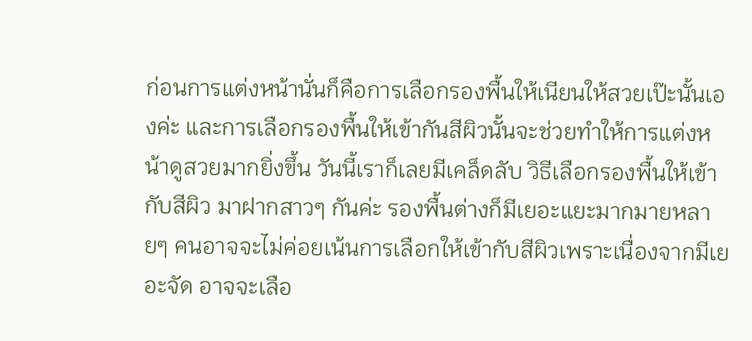ก่อนการแต่งหน้านั่นก็คือการเลือกรองพื้นให้เนียนให้สวยเป๊ะนั้นเองค่ะ และการเลือกรองพื้นให้เข้ากันสีผิวนั้นจะช่วยทำให้การแต่งหน้าดูสวยมากยิ่งขึ้น วันนี้เราก็เลยมีเคล็ดลับ วิธีเลือกรองพื้นให้เข้ากับสีผิว มาฝากสาวๆ กันค่ะ รองพื้นต่างก็มีเยอะแยะมากมายหลายๆ คนอาจจะไม่ค่อยเน้นการเลือกให้เข้ากับสีผิวเพราะเนื่องจากมีเยอะจัด อาจจะเลือ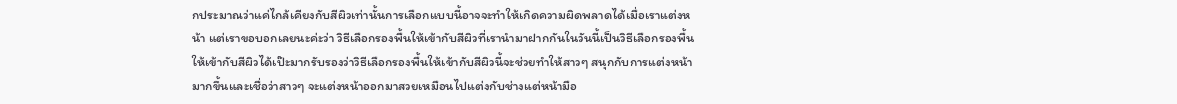กประมาณว่าแค่ไกล้เคียงกับสีผิวเท่านั้นการเลือกแบบนี้อาจจะทำให้เกิดความผิดพลาดได้เมื่อเราแต่งหน้า แต่เราขอบอกเลยนะค่ะว่า วิธีเลือกรองพื้นให้เข้ากับสีผิวที่เรานำมาฝากกันในวันนี้เป็นวิธีเลือกรองพื้นให้เข้ากับสีผิวได้เป๊ะมากรับรองว่าวิธีเลือกรองพื้นให้เข้ากับสีผิวนี้จะช่วยทำให้สาวๆ สนุกกับการแต่งหน้ามากขึ้นและเชื่อว่าสาวๆ จะแต่งหน้าออกมาสวยเหมือนไปแต่งกับช่างแต่หน้ามือ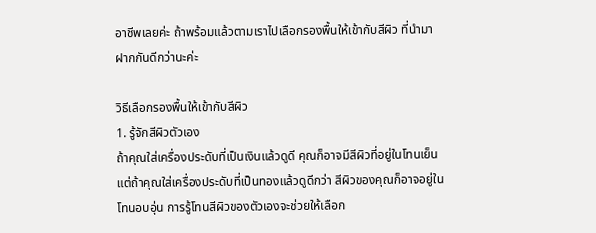อาชีพเลยค่ะ ถ้าพร้อมแล้วตามเราไปเลือกรองพื้นให้เข้ากับสีผิว ที่นำมาฝากกันดีกว่านะค่ะ

วิธีเลือกรองพื้นให้เข้ากับสีผิว
1. รู้จักสีผิวตัวเอง
ถ้าคุณใส่เครื่องประดับที่เป็นเงินแล้วดูดี คุณก็อาจมีสีผิวที่อยู่ในโทนเย็น แต่ถ้าคุณใส่เครื่องประดับที่เป็นทองแล้วดูดีกว่า สีผิวของคุณก็อาจอยู่ในโทนอบอุ่น การรู้โทนสีผิวของตัวเองจะช่วยให้เลือก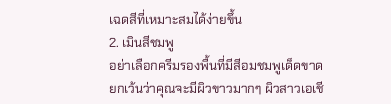เฉดสีที่เหมาะสมได้ง่ายขึ้น
2. เมินสีชมพู
อย่าเลือกครีมรองพื้นที่มีสีอมชมพูเด็ดขาด ยกเว้นว่าคุณจะมีผิวขาวมากๆ ผิวสาวเอเชี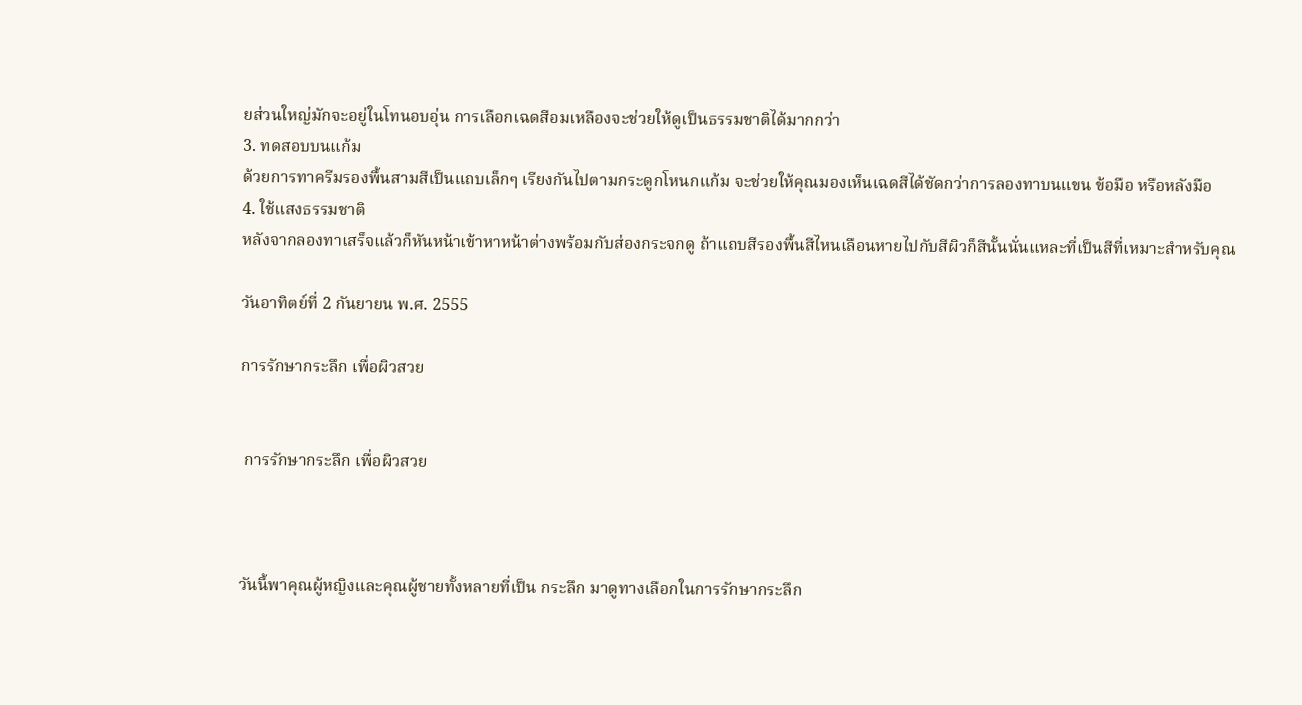ยส่วนใหญ่มักจะอยู่ในโทนอบอุ่น การเลือกเฉดสีอมเหลืองจะช่วยให้ดูเป็นธรรมชาติได้มากกว่า
3. ทดสอบบนแก้ม
ด้วยการทาครีมรองพื้นสามสีเป็นแถบเล็กๆ เรียงกันไปตามกระดูกโหนกแก้ม จะช่วยให้คุณมองเห็นเฉดสีได้ชัดกว่าการลองทาบนแขน ข้อมือ หรือหลังมือ
4. ใช้แสงธรรมชาติ
หลังจากลองทาเสร็จแล้วก็หันหน้าเข้าหาหน้าต่างพร้อมกับส่องกระจกดู ถ้าแถบสีรองพื้นสีไหนเลือนหายไปกับสีผิวก็สีนั้นนั่นแหละที่เป็นสีที่เหมาะสำหรับคุณ

วันอาทิตย์ที่ 2 กันยายน พ.ศ. 2555

การรักษากระลึก เพื่อผิวสวย


 การรักษากระลึก เพื่อผิวสวย



วันนี้พาคุณผู้หญิงและคุณผู้ชายทั้งหลายที่เป็น กระลึก มาดูทางเลือกในการรักษากระลึก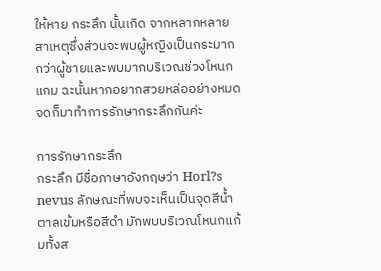ให้หาย กระลึก นั้นเกิด จากหลากหลายสาเหตุซึ่งส่วนจะพบผู้หญิงเป็นกระมากกว่าผู้ชายและพบมากบริเวณช่วงโหนกแกม ฉะนั้นหากอยากสวยหล่ออย่างหมดจดก็มาทำการรักษากระลึกกันค่ะ

การรักษากระลึก
กระลึก มีชื่อภาษาอังกฤษว่า Horl?s nevus ลักษณะที่พบจะเห็นเป็นจุดสีน้ำตาลเข้มหรือสีดำ มักพบบริเวณโหนกแก้มทั้งส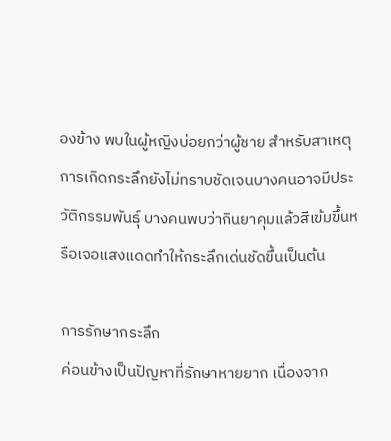องข้าง พบในผู้หญิงบ่อยกว่าผู้ชาย สำหรับสาเหตุการเกิดกระลึกยังไม่ทราบชัดเจนบางคนอาจมีประวัติกรรมพันธุ์ บางคนพบว่ากินยาคุมแล้วสีเข้มขึ้นหรือเจอแสงแดดทำให้กระลึกเด่นชัดขึ้นเป็นต้น

การรักษากระลึก
ค่อนข้างเป็นปัญหาที่รักษาหายยาก เนื่องจาก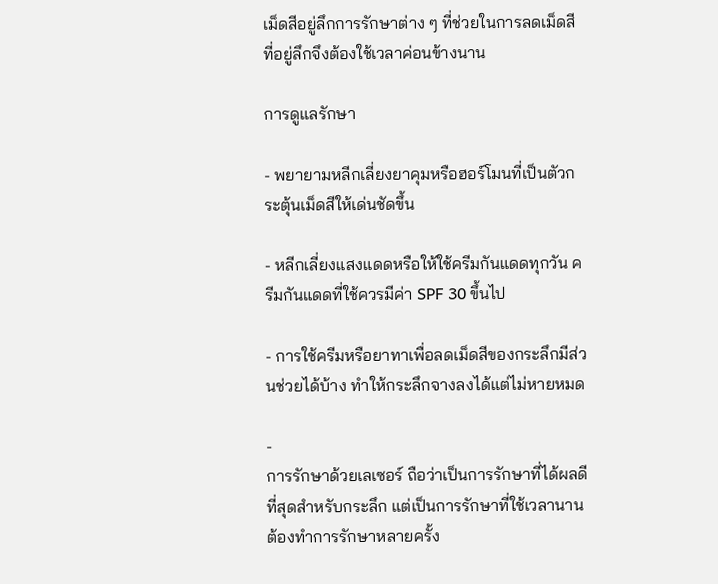เม็ดสีอยู่ลึกการรักษาต่าง ๆ ที่ช่วยในการลดเม็ดสีที่อยู่ลึกจึงต้องใช้เวลาค่อนข้างนาน

การดูแลรักษา

- พยายามหลีกเลี่ยงยาคุมหรือฮอร์โมนที่เป็นตัวกระตุ้นเม็ดสีให้เด่นชัดขึ้น

- หลีกเลี่ยงแสงแดดหรือให้ใช้ครีมกันแดดทุกวัน ครีมกันแดดที่ใช้ควรมีค่า SPF 30 ขึ้นไป

- การใช้ครีมหรือยาทาเพื่อลดเม็ดสีของกระลึกมีส่วนช่วยได้บ้าง ทำให้กระลึกจางลงได้แต่ไม่หายหมด

-
การรักษาด้วยเลเซอร์ ถือว่าเป็นการรักษาที่ได้ผลดีที่สุดสำหรับกระลึก แต่เป็นการรักษาที่ใช้เวลานานต้องทำการรักษาหลายครั้ง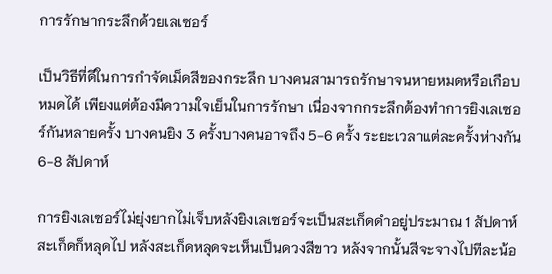การรักษากระลึกด้วยเลเซอร์

เป็นวิธีที่ดีในการกำจัดเม็ดสีของกระลึก บางคนสามารถรักษาจนหายหมดหรือเกือบหมดได้ เพียงแต่ต้องมีความใจเย็นในการรักษา เนื่องจากกระลึกต้องทำการยิงเลเซอร์กันหลายครั้ง บางคนยิง 3 ครั้งบางคนอาจถึง 5-6 ครั้ง ระยะเวลาแต่ละครั้งห่างกัน 6-8 สัปดาห์

การยิงเลเซอร์ไม่ยุ่งยากไม่เจ็บหลังยิงเลเซอร์จะเป็นสะเก็ดดำอยู่ประมาณ 1 สัปดาห์ สะเก็ดก็หลุดไป หลังสะเก็ดหลุดจะเห็นเป็นดวงสีขาว หลังจากนั้นสีจะจางไปทีละน้อ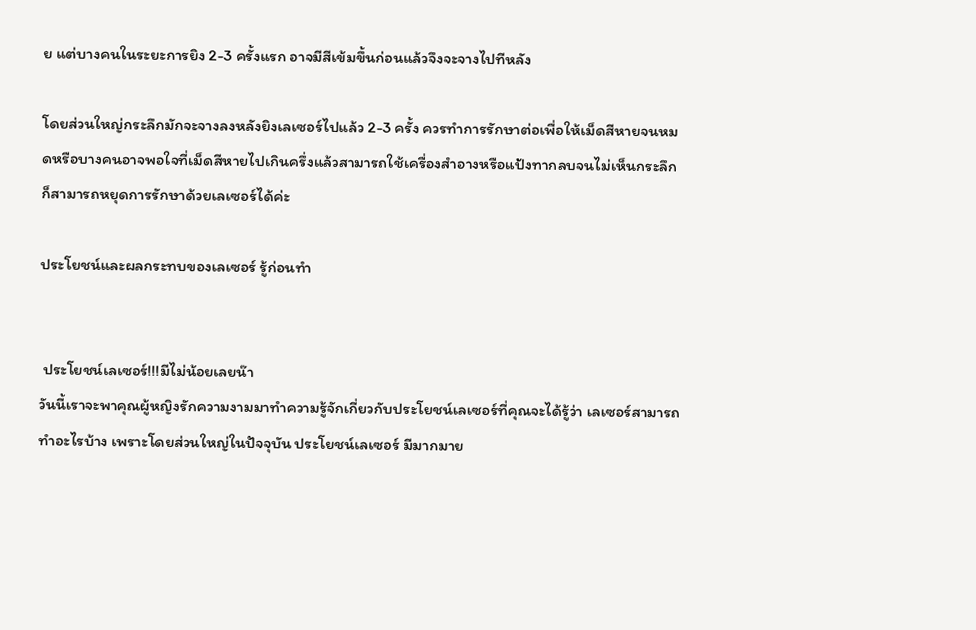ย แต่บางคนในระยะการยิง 2-3 ครั้งแรก อาจมีสีเข้มขึ้นก่อนแล้วจึงจะจางไปทีหลัง

โดยส่วนใหญ่กระลึกมักจะจางลงหลังยิงเลเซอร์ไปแล้ว 2-3 ครั้ง ควรทำการรักษาต่อเพื่อให้เม็ดสีหายจนหมดหรือบางคนอาจพอใจที่เม็ดสีหายไปเกินครึ่งแล้วสามารถใช้เครื่องสำอางหรือแป้งทากลบจนไม่เห็นกระลึก ก็สามารถหยุดการรักษาด้วยเลเซอร์ได้ค่ะ

ประโยชน์และผลกระทบของเลเซอร์ รู้ก่อนทำ


 ประโยชน์เลเซอร์!!!มีไม่น้อยเลยน๊า
วันนี้เราจะพาคุณผู้หญิงรักความงามมาทำความรู้จักเกี่ยวกับประโยชน์เลเซอร์ที่คุณจะได้รู้ว่า เลเซอร์สามารถทำอะไรบ้าง เพราะโดยส่วนใหญ่ในปัจจุบัน ประโยชน์เลเซอร์ มีมากมาย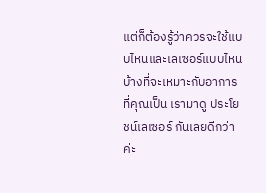แต่ก็ต้องรู้ว่าควรจะใช้แบบไหนและเลเซอร์แบบไหนบ้างที่จะเหมาะกับอาการที่คุณเป็น เรามาดู ประโยชน์เลเซอร์ กันเลยดีกว่าค่ะ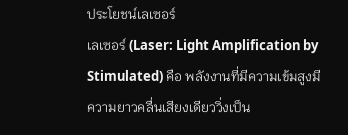ประโยชน์เลเซอร์
เลเซอร์ (Laser: Light Amplification by Stimulated) คือ พลังงานที่มีความเข้มสูงมีความยาวคลื่นเสียงเดียววิ่งเป็น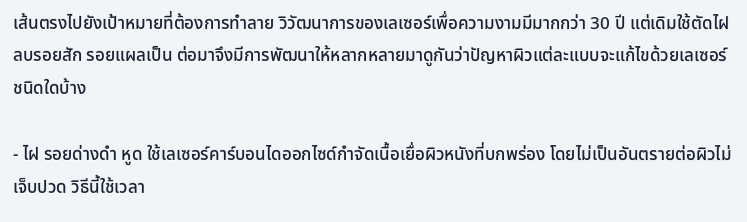เส้นตรงไปยังเป้าหมายที่ต้องการทำลาย วิวัฒนาการของเลเซอร์เพื่อความงามมีมากกว่า 30 ปี แต่เดิมใช้ตัดไฝ ลบรอยสัก รอยแผลเป็น ต่อมาจึงมีการพัฒนาให้หลากหลายมาดูกันว่าปัญหาผิวแต่ละแบบจะแก้ไขด้วยเลเซอร์ชนิดใดบ้าง

- ไฝ รอยด่างดำ หูด ใช้เลเซอร์คาร์บอนไดออกไซด์กำจัดเนื้อเยื่อผิวหนังที่บกพร่อง โดยไม่เป็นอันตรายต่อผิวไม่เจ็บปวด วิธีนี้ใช้เวลา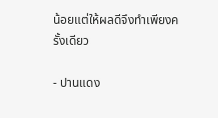น้อยแต่ให้ผลดีจึงทำเพียงครั้งเดียว

- ปานแดง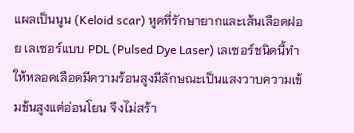แผลเป็นนูน (Keloid scar) หูดที่รักษายากและเส้นเลือดฝอย เลเซอร์แบบ PDL (Pulsed Dye Laser) เลเซอร์ชนิดนี้ทำให้หลอดเลือดมีความร้อนสูงมีลักษณะเป็นแสงวาบความเข้มข้นสูงแต่อ่อนโยน จึงไม่สร้า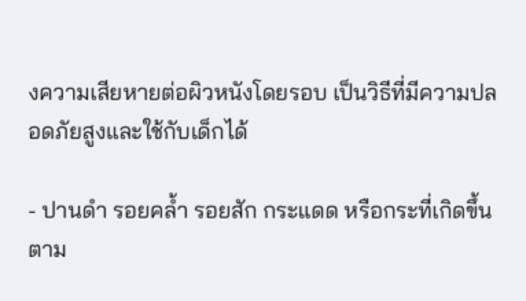งความเสียหายต่อผิวหนังโดยรอบ เป็นวิธีที่มีความปลอดภัยสูงและใช้กับเด็กได้

- ปานดำ รอยคล้ำ รอยสัก กระแดด หรือกระที่เกิดขึ้นตาม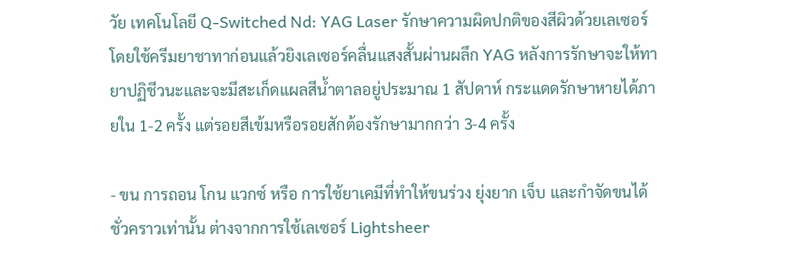วัย เทคโนโลยี Q-Switched Nd: YAG Laser รักษาความผิดปกติของสีผิวด้วยเลเซอร์ โดยใช้ครีมยาชาทาก่อนแล้วยิงเลเซอร์คลื่นแสงสั้นผ่านผลึก YAG หลังการรักษาจะให้ทายาปฏิชีวนะและจะมีสะเก็ดแผลสีน้ำตาลอยู่ประมาณ 1 สัปดาห์ กระแดดรักษาหายได้ภายใน 1-2 ครั้ง แต่รอยสีเข้มหรือรอยสักต้องรักษามากกว่า 3-4 ครั้ง

- ขน การถอน โกน แวกซ์ หรือ การใช้ยาเคมีที่ทำให้ขนร่วง ยุ่งยาก เจ็บ และกำจัดขนได้ชั่วคราวเท่านั้น ต่างจากการใช้เลเซอร์ Lightsheer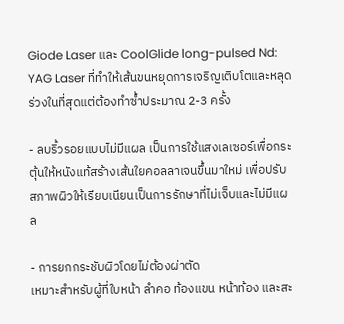Giode Laser และ CoolGlide long-pulsed Nd: YAG Laser ที่ทำให้เส้นขนหยุดการเจริญเติบโตและหลุดร่วงในที่สุดแต่ต้องทำซ้ำประมาณ 2-3 ครั้ง

- ลบริ้วรอยแบบไม่มีแผล เป็นการใช้แสงเลเซอร์เพื่อกระตุ้นให้หนังแท้สร้างเส้นใยคอลลาเจนขึ้นมาใหม่ เพื่อปรับสภาพผิวให้เรียบเนียนเป็นการรักษาที่ไม่เจ็บและไม่มีแผล

- การยกกระชับผิวโดยไม่ต้องผ่าตัด
เหมาะสำหรับผู้ที่ใบหน้า ลำคอ ท้องแขน หน้าท้อง และสะ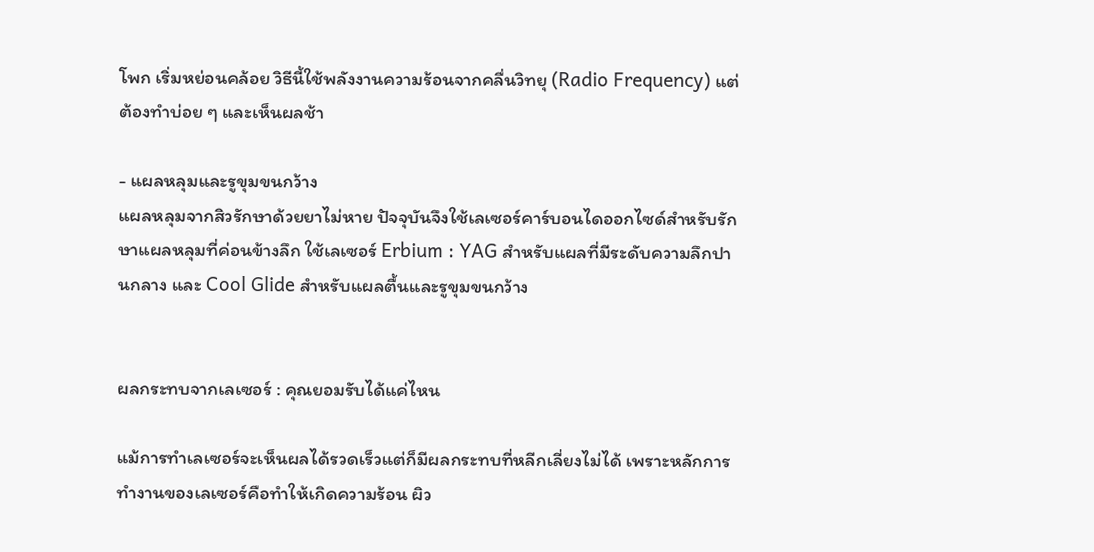โพก เริ่มหย่อนคล้อย วิธีนี้ใช้พลังงานความร้อนจากคลื่นวิทยุ (Radio Frequency) แต่ต้องทำบ่อย ๆ และเห็นผลช้า

- แผลหลุมและรูขุมขนกว้าง
แผลหลุมจากสิวรักษาด้วยยาไม่หาย ปัจจุบันจึงใช้เลเซอร์คาร์บอนไดออกไซด์สำหรับรักษาแผลหลุมที่ค่อนข้างลึก ใช้เลเซอร์ Erbium : YAG สำหรับแผลที่มีระดับความลึกปานกลาง และ Cool Glide สำหรับแผลตื้นและรูขุมขนกว้าง


ผลกระทบจากเลเซอร์ : คุณยอมรับได้แค่ไหน

แม้การทำเลเซอร์จะเห็นผลได้รวดเร็วแต่ก็มีผลกระทบที่หลีกเลี่ยงไม่ได้ เพราะหลักการทำงานของเลเซอร์คือทำให้เกิดความร้อน ผิว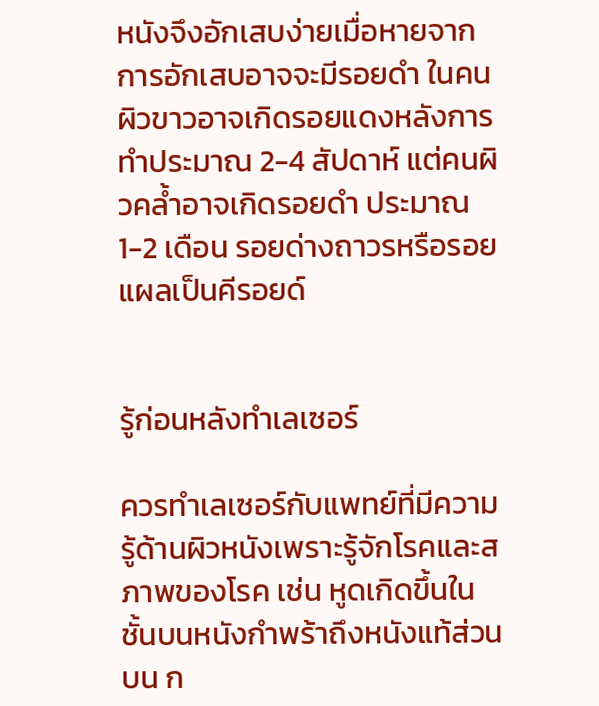หนังจึงอักเสบง่ายเมื่อหายจากการอักเสบอาจจะมีรอยดำ ในคนผิวขาวอาจเกิดรอยแดงหลังการทำประมาณ 2-4 สัปดาห์ แต่คนผิวคล้ำอาจเกิดรอยดำ ประมาณ 1-2 เดือน รอยด่างถาวรหรือรอยแผลเป็นคีรอยด์


รู้ก่อนหลังทำเลเซอร์

ควรทำเลเซอร์กับแพทย์ที่มีความรู้ด้านผิวหนังเพราะรู้จักโรคและสภาพของโรค เช่น หูดเกิดขึ้นในชั้นบนหนังกำพร้าถึงหนังแท้ส่วนบน ก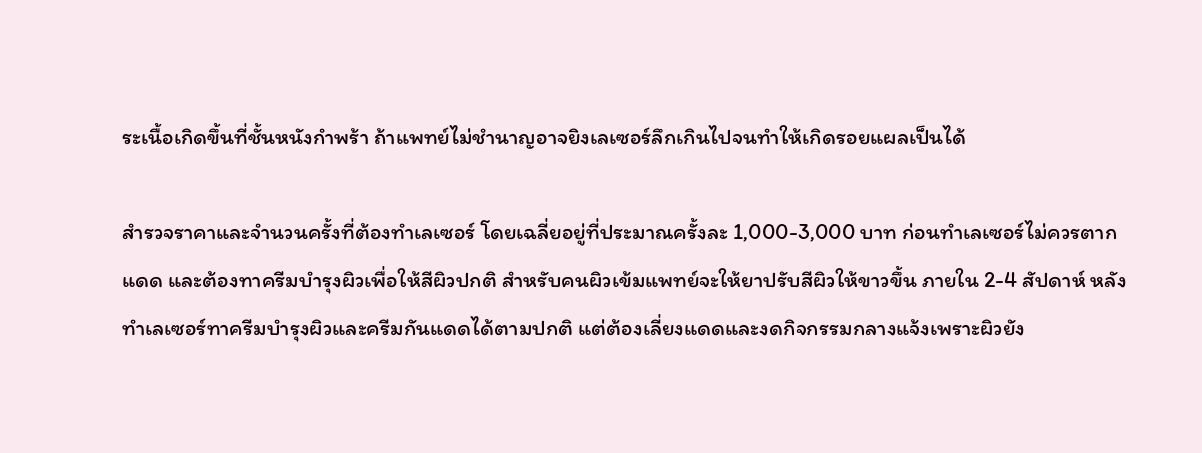ระเนื้อเกิดขึ้นที่ชั้นหนังกำพร้า ถ้าแพทย์ไม่ชำนาญอาจยิงเลเซอร์ลึกเกินไปจนทำให้เกิดรอยแผลเป็นได้

สำรวจราคาและจำนวนครั้งที่ต้องทำเลเซอร์ โดยเฉลี่ยอยู่ที่ประมาณครั้งละ 1,000-3,000 บาท ก่อนทำเลเซอร์ไม่ควรตากแดด และต้องทาครีมบำรุงผิวเพื่อให้สีผิวปกติ สำหรับคนผิวเข้มแพทย์จะให้ยาปรับสีผิวให้ขาวขึ้น ภายใน 2-4 สัปดาห์ หลังทำเลเซอร์ทาครีมบำรุงผิวและครีมกันแดดได้ตามปกติ แต่ต้องเลี่ยงแดดและงดกิจกรรมกลางแจ้งเพราะผิวยัง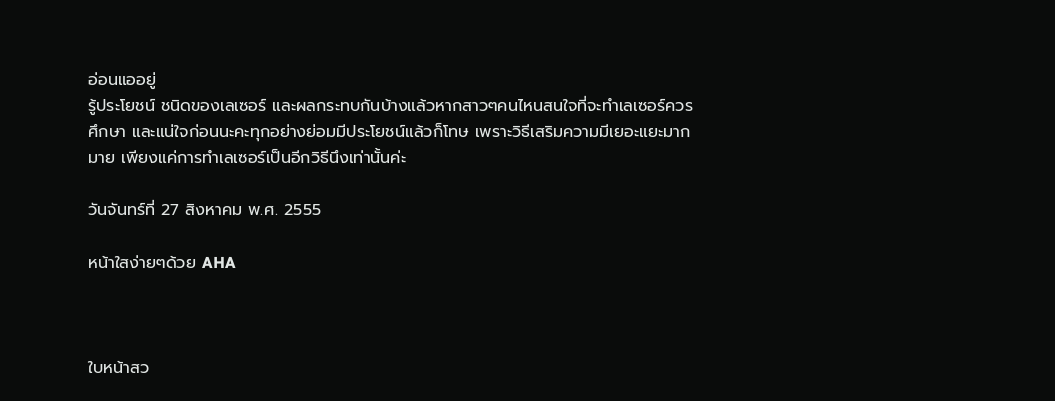อ่อนแออยู่
รู้ประโยชน์ ชนิดของเลเซอร์ และผลกระทบกันบ้างแล้วหากสาวๆคนไหนสนใจที่จะทำเลเซอร์ควรศึกษา และแน่ใจก่อนนะคะทุกอย่างย่อมมีประโยชน์แล้วก็โทษ เพราะวิธีเสริมความมีเยอะแยะมากมาย เพียงแค่การทำเลเซอร์เป็นอีกวิธีนึงเท่านั้นค่ะ

วันจันทร์ที่ 27 สิงหาคม พ.ศ. 2555

หน้าใสง่ายๆด้วย AHA



ใบหน้าสว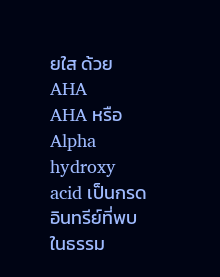ยใส ด้วย AHA
AHA หรือ Alpha hydroxy acid เป็นกรดอินทรีย์ที่พบในธรรม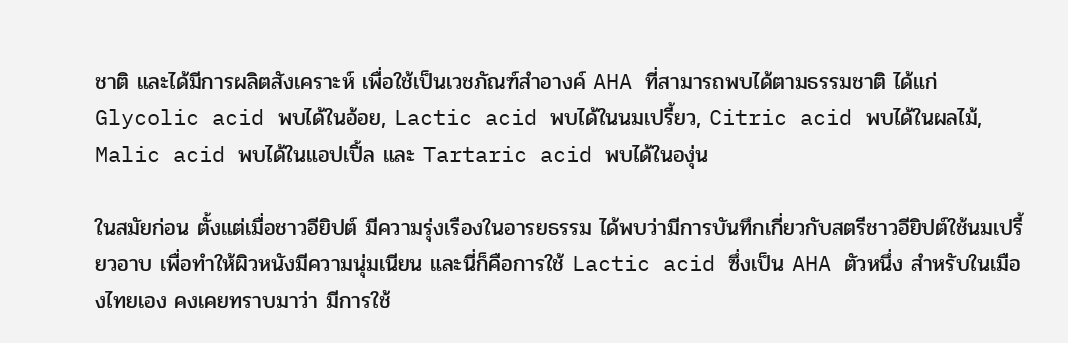ชาติ และได้มีการผลิตสังเคราะห์ เพื่อใช้เป็นเวชภัณฑ์สำอางค์ AHA ที่สามารถพบได้ตามธรรมชาติ ได้แก่ Glycolic acid พบได้ในอ้อย, Lactic acid พบได้ในนมเปรี้ยว, Citric acid พบได้ในผลไม้, Malic acid พบได้ในแอปเปิ้ล และ Tartaric acid พบได้ในองุ่น

ในสมัยก่อน ตั้งแต่เมื่อชาวอียิปต์ มีความรุ่งเรืองในอารยธรรม ได้พบว่ามีการบันทึกเกี่ยวกับสตรีชาวอียิปต์ใช้นมเปรี้ยวอาบ เพื่อทำให้ผิวหนังมีความนุ่มเนียน และนี่ก็คือการใช้ Lactic acid ซึ่งเป็น AHA ตัวหนึ่ง สำหรับในเมืองไทยเอง คงเคยทราบมาว่า มีการใช้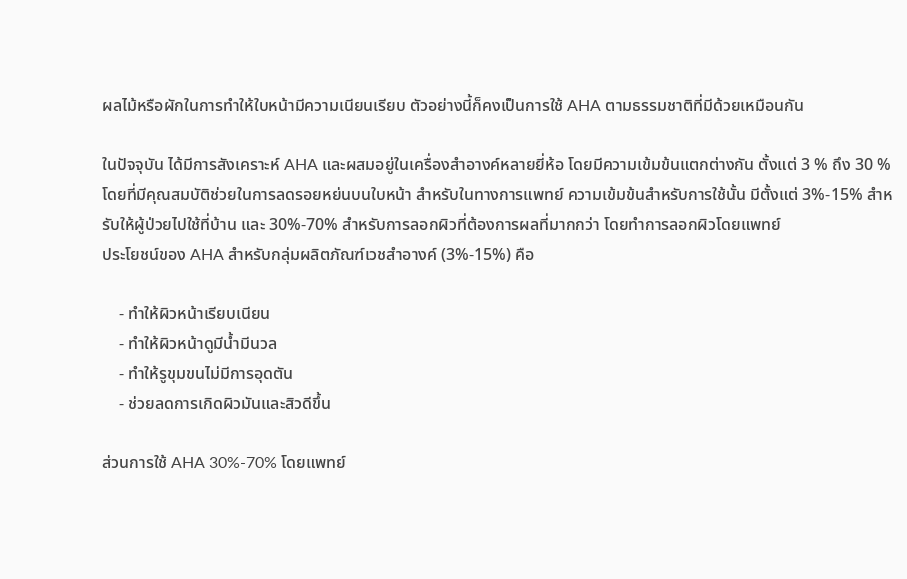ผลไม้หรือผักในการทำให้ใบหน้ามีความเนียนเรียบ ตัวอย่างนี้ก็คงเป็นการใช้ AHA ตามธรรมชาติที่มีด้วยเหมือนกัน

ในปัจจุบัน ได้มีการสังเคราะห์ AHA และผสมอยู่ในเครื่องสำอางค์หลายยี่ห้อ โดยมีความเข้มข้นแตกต่างกัน ตั้งแต่ 3 % ถึง 30 % โดยที่มีคุณสมบัติช่วยในการลดรอยหย่นบนใบหน้า สำหรับในทางการแพทย์ ความเข้มข้นสำหรับการใช้นั้น มีตั้งแต่ 3%-15% สำหรับให้ผู้ป่วยไปใช้ที่บ้าน และ 30%-70% สำหรับการลอกผิวที่ต้องการผลที่มากกว่า โดยทำการลอกผิวโดยแพทย์
ประโยชน์ของ AHA สำหรับกลุ่มผลิตภัณฑ์เวชสำอางค์ (3%-15%) คือ

    - ทำให้ผิวหน้าเรียบเนียน
    - ทำให้ผิวหน้าดูมีน้ำมีนวล
    - ทำให้รูขุมขนไม่มีการอุดตัน
    - ช่วยลดการเกิดผิวมันและสิวดีขึ้น

ส่วนการใช้ AHA 30%-70% โดยแพทย์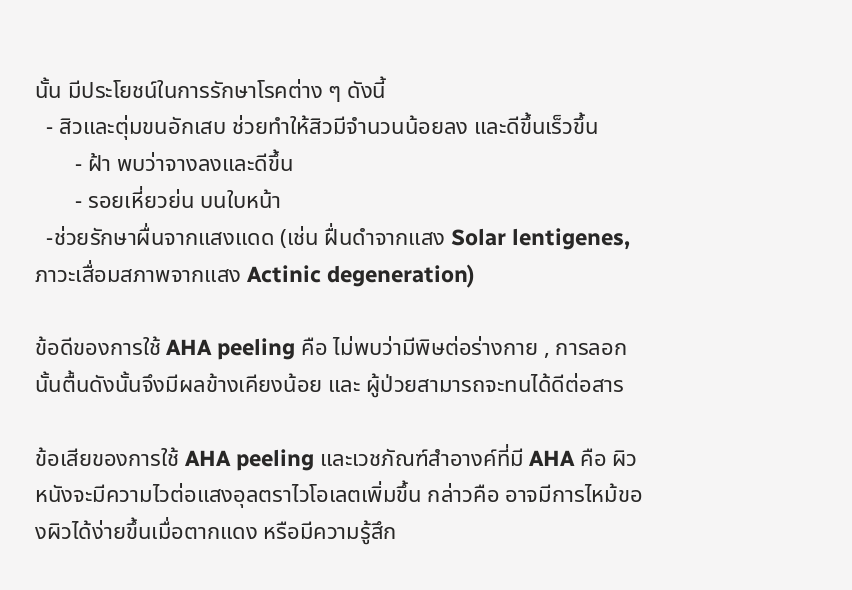นั้น มีประโยชน์ในการรักษาโรคต่าง ๆ ดังนี้
  - สิวและตุ่มขนอักเสบ ช่วยทำให้สิวมีจำนวนน้อยลง และดีขึ้นเร็วขึ้น
       - ฝ้า พบว่าจางลงและดีขึ้น
       - รอยเหี่ยวย่น บนใบหน้า
  -ช่วยรักษาผื่นจากแสงแดด (เช่น ฝื่นดำจากแสง Solar lentigenes, ภาวะเสื่อมสภาพจากแสง Actinic degeneration)

ข้อดีของการใช้ AHA peeling คือ ไม่พบว่ามีพิษต่อร่างกาย , การลอกนั้นตื้นดังนั้นจึงมีผลข้างเคียงน้อย และ ผู้ป่วยสามารถจะทนได้ดีต่อสาร

ข้อเสียของการใช้ AHA peeling และเวชภัณฑ์สำอางค์ที่มี AHA คือ ผิวหนังจะมีความไวต่อแสงอุลตราไวโอเลตเพิ่มขึ้น กล่าวคือ อาจมีการไหม้ของผิวได้ง่ายขึ้นเมื่อตากแดง หรือมีความรู้สึก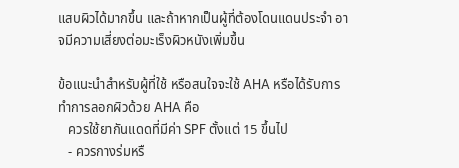แสบผิวได้มากขึ้น และถ้าหากเป็นผู้ที่ต้องโดนแดนประจำ อาจมีความเสี่ยงต่อมะเร็งผิวหนังเพิ่มขึ้น

ข้อแนะนำสำหรับผู้ที่ใช้ หรือสนใจจะใช้ AHA หรือได้รับการทำการลอกผิวด้วย AHA คือ
   ควรใช้ยากันแดดที่มีค่า SPF ตั้งแต่ 15 ขึ้นไป
   - ควรกางร่มหรื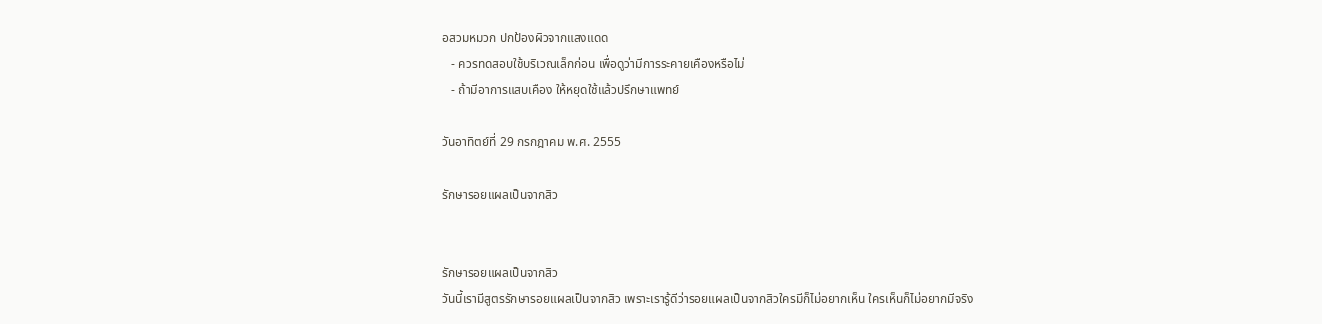อสวมหมวก ปกป้องผิวจากแสงแดด
   - ควรทดสอบใช้บริเวณเล็กก่อน เพื่อดูว่ามีการระคายเคืองหรือไม่
   - ถ้ามีอาการแสบเคือง ให้หยุดใช้แล้วปรึกษาแพทย์

วันอาทิตย์ที่ 29 กรกฎาคม พ.ศ. 2555

รักษารอยแผลเป็นจากสิว


รักษารอยแผลเป็นจากสิว
วันนี้เรามีสูตรรักษารอยแผลเป็นจากสิว เพราะเรารู้ดีว่ารอยแผลเป็นจากสิวใครมีก็ไม่อยากเห็น ใครเห็นก็ไม่อยากมีจริง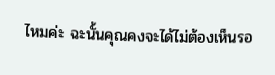ไหมค่ะ ฉะนั้นคุณคงจะได้ไม่ต้องเห็นรอ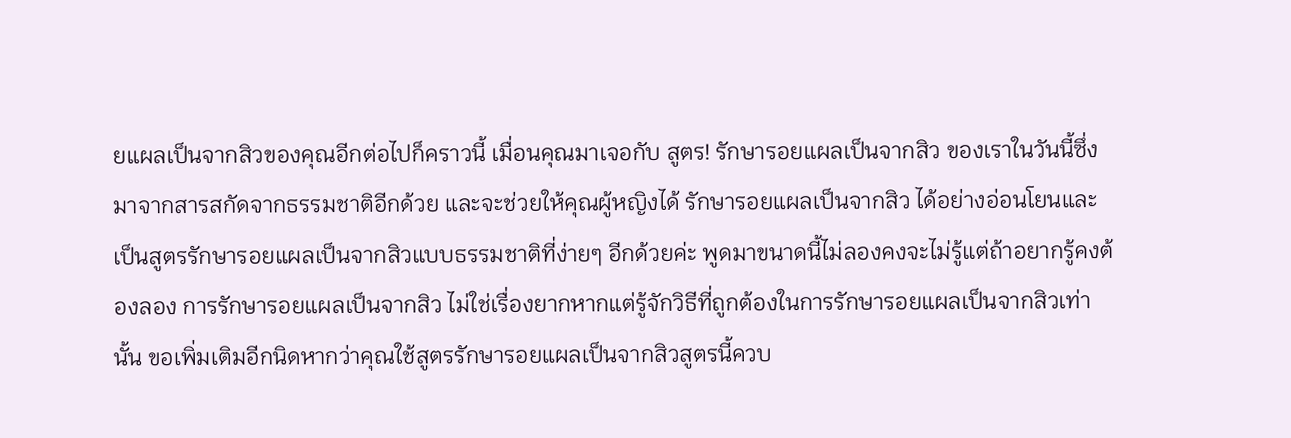ยแผลเป็นจากสิวของคุณอีกต่อไปก็คราวนี้ เมื่อนคุณมาเจอกับ สูตร! รักษารอยแผลเป็นจากสิว ของเราในวันนี้ซึ่งมาจากสารสกัดจากธรรมชาติอีกด้วย และจะช่วยให้คุณผู้หญิงได้ รักษารอยแผลเป็นจากสิว ได้อย่างอ่อนโยนและเป็นสูตรรักษารอยแผลเป็นจากสิวแบบธรรมชาติที่ง่ายๆ อีกด้วยค่ะ พูดมาขนาดนี้ไม่ลองคงจะไม่รู้แต่ถ้าอยากรู้คงต้องลอง การรักษารอยแผลเป็นจากสิว ไม่ใช่เรื่องยากหากแต่รู้จักวิธีที่ถูกต้องในการรักษารอยแผลเป็นจากสิวเท่านั้น ขอเพิ่มเติมอีกนิดหากว่าคุณใช้สูตรรักษารอยแผลเป็นจากสิวสูตรนี้ควบ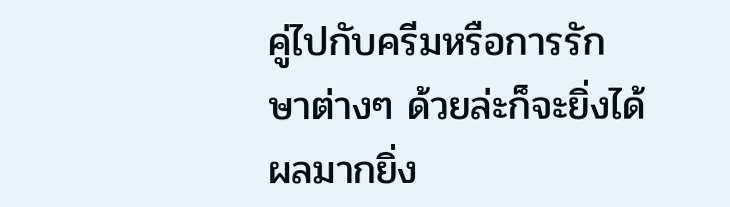คู่ไปกับครีมหรือการรักษาต่างๆ ด้วยล่ะก็จะยิ่งได้ผลมากยิ่ง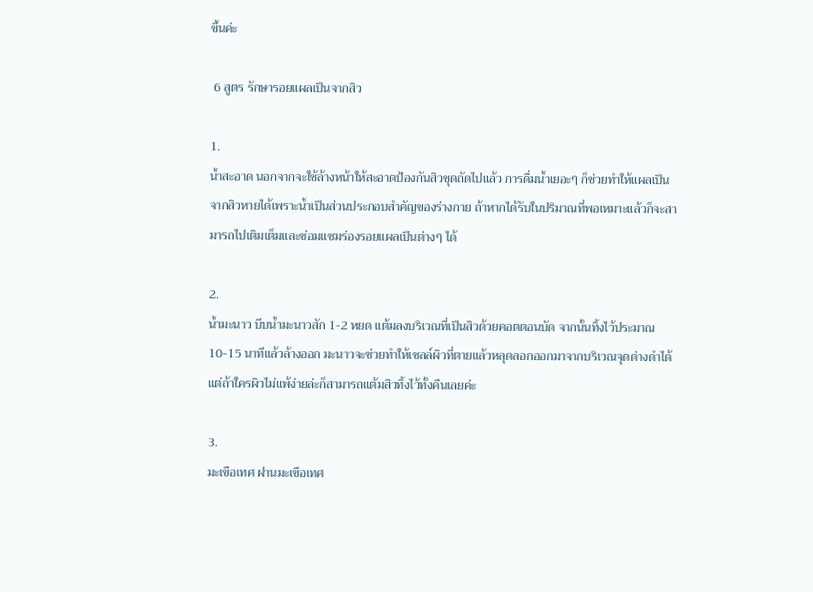ขึ้นค่ะ

 6 สูตร รักษารอยแผลเป็นจากสิว

1.
น้ำสะอาด นอกจากจะใช้ล้างหน้าให้สะอาดป้องกันสิวชุดถัดไปแล้ว การดื่มน้ำเยอะๆ ก็ช่วยทำให้แผลเป็นจากสิวหายได้เพราะน้ำเป็นส่วนประกอบสำคัญของร่างกาย ถ้าหากได้รับในปริมาณที่พอเหมาะแล้วก็จะสามารถไปเติมเต็มและซ่อมแซมร่องรอยแผลเป็นต่างๆ ได้

2.
น้ำมะนาว บีบน้ำมะนาวสัก 1-2 หยด แต้มลงบริเวณที่เป็นสิวด้วยคอตตอนบัด จากนั้นทิ้งไว้ประมาณ 10-15 นาทีแล้วล้างออก มะนาวจะช่วยทำให้เซลล์ผิวที่ตายแล้วหลุดลอกออกมาจากบริเวณจุดด่างดำได้ แต่ถ้าใครผิวไม่แพ้ง่ายล่ะก็สามารถแต้มสิวทิ้งไว้ทั้งคืนเลยค่ะ

3.
มะเขือเทศ ฝานมะเขือเทศ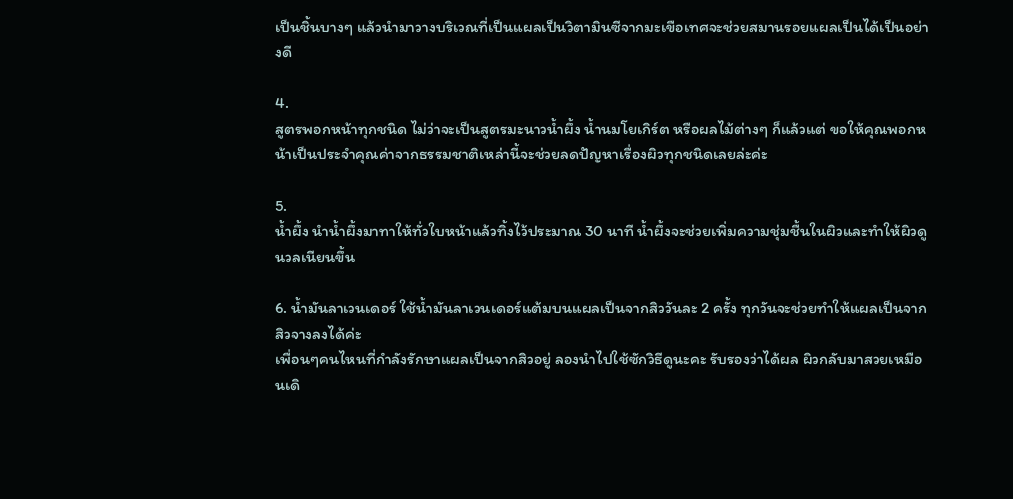เป็นชิ้นบางๆ แล้วนำมาวางบริเวณที่เป็นแผลเป็นวิตามินซีจากมะเขือเทศจะช่วยสมานรอยแผลเป็นได้เป็นอย่างดี

4.
สูตรพอกหน้าทุกชนิด ไม่ว่าจะเป็นสูตรมะนาวน้ำผึ้ง น้ำนมโยเกิร์ต หรือผลไม้ต่างๆ ก็แล้วแต่ ขอให้คุณพอกหน้าเป็นประจำคุณค่าจากธรรมชาติเหล่านี้จะช่วยลดปัญหาเรื่องผิวทุกชนิดเลยล่ะค่ะ

5.
น้ำผึ้ง นำน้ำผึ้งมาทาให้ทั่วใบหน้าแล้วทิ้งไว้ประมาณ 30 นาที น้ำผึ้งจะช่วยเพิ่มความชุ่มชื้นในผิวและทำให้ผิวดูนวลเนียนขึ้น

6. น้ำมันลาเวนเดอร์ ใช้น้ำมันลาเวนเดอร์แต้มบนแผลเป็นจากสิววันละ 2 ครั้ง ทุกวันจะช่วยทำให้แผลเป็นจากสิวจางลงได้ค่ะ
เพื่อนๆคนไหนที่กำลังรักษาแผลเป็นจากสิวอยู่ ลองนำไปใช้ซักวิธีดูนะคะ รับรองว่าได้ผล ผิวกลับมาสวยเหมือนเดิ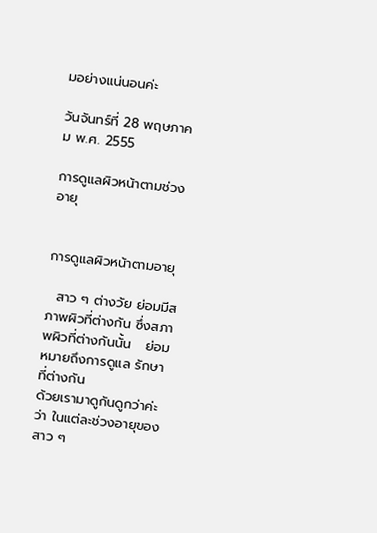มอย่างแน่นอนค่ะ

วันจันทร์ที่ 28 พฤษภาคม พ.ศ. 2555

การดูแลผิวหน้าตามช่วงอายุ


การดูแลผิวหน้าตามอายุ

  สาว ๆ ต่างวัย ย่อมมีสภาพผิวที่ต่างกัน ซึ่งสภาพผิวที่ต่างกันนั้น   ย่อมหมายถึงการดูแล รักษาที่ต่างกัน
ด้วยเรามาดูกันดูกว่าค่ะว่า ในแต่ละช่วงอายุของสาว ๆ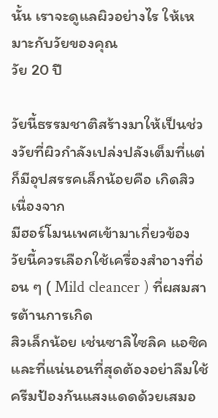นั้น เราจะดูแลผิวอย่างไร ให้เหมาะกับวัยของคุณ
วัย 20 ปี

วัยนี้ธรรมชาติสร้างมาให้เป็นช่วงวัยที่ผิวกำลังเปล่งปลังเต็มที่แต่ก็มีอุปสรรคเล็กน้อยคือ เกิดสิวเนื่องจาก
มีฮอร์โมนเพศเข้ามาเกี่ยวข้อง วัยนี้ควรเลือกใช้เครื่องสำอางที่อ่อน ๆ ( Mild cleancer ) ที่ผสมสารต้านการเกิด
สิวเล็กน้อย เช่นซาลิไซลิค แอซิค  และที่แน่นอนที่สุดต้องอย่าลืมใช้ครีมป้องกันแสงแดดด้วยเสมอ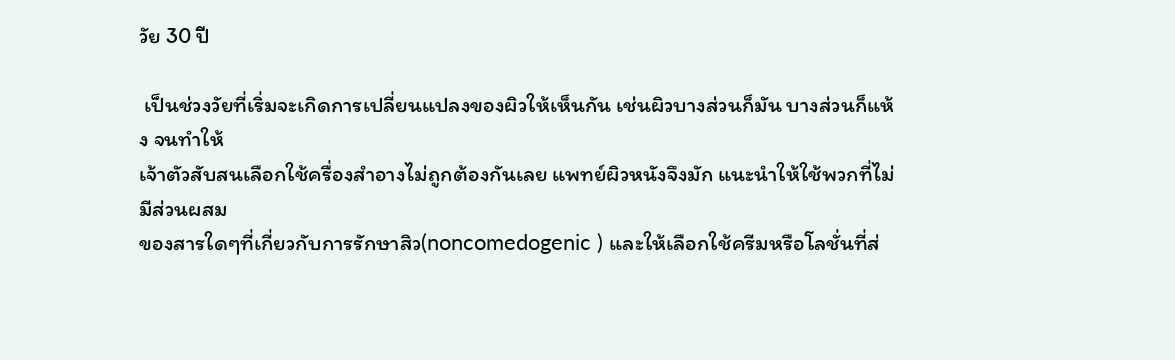วัย 30 ปี

 เป็นช่วงวัยที่เริ่มจะเกิดการเปลี่ยนแปลงของผิวให้เห็นกัน เช่นผิวบางส่วนก็มัน บางส่วนก็แห้ง จนทำให้
เจ้าตัวสับสนเลือกใช้ครื่องสำอางไม่ถูกต้องกันเลย แพทย์ผิวหนังจึงมัก แนะนำให้ใช้พวกที่ไม่มีส่วนผสม
ของสารใดๆที่เกี่ยวกับการรักษาสิว(noncomedogenic ) และให้เลือกใช้ครีมหรือโลชั่นที่ส่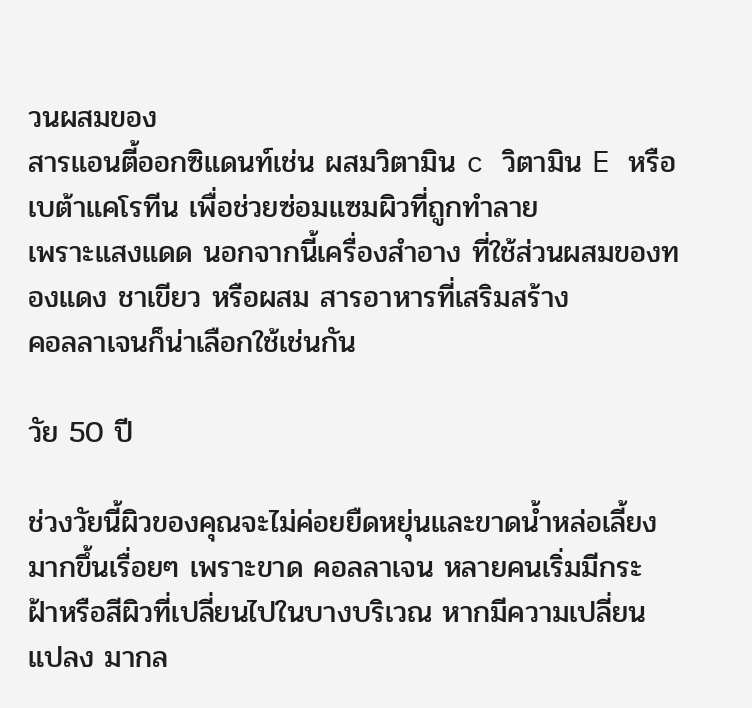วนผสมของ
สารแอนตี้ออกซิแดนท์เช่น ผสมวิตามิน c วิตามิน E หรือเบต้าแคโรทีน เพื่อช่วยซ่อมแซมผิวที่ถูกทำลาย
เพราะแสงแดด นอกจากนี้เครื่องสำอาง ที่ใช้ส่วนผสมของทองแดง ชาเขียว หรือผสม สารอาหารที่เสริมสร้าง
คอลลาเจนก็น่าเลือกใช้เช่นกัน

วัย 50 ปี

ช่วงวัยนี้ผิวของคุณจะไม่ค่อยยืดหยุ่นและขาดน้ำหล่อเลี้ยงมากขึ้นเรื่อยๆ เพราะขาด คอลลาเจน หลายคนเริ่มมีกระ ฝ้าหรือสีผิวที่เปลี่ยนไปในบางบริเวณ หากมีความเปลี่ยนแปลง มากล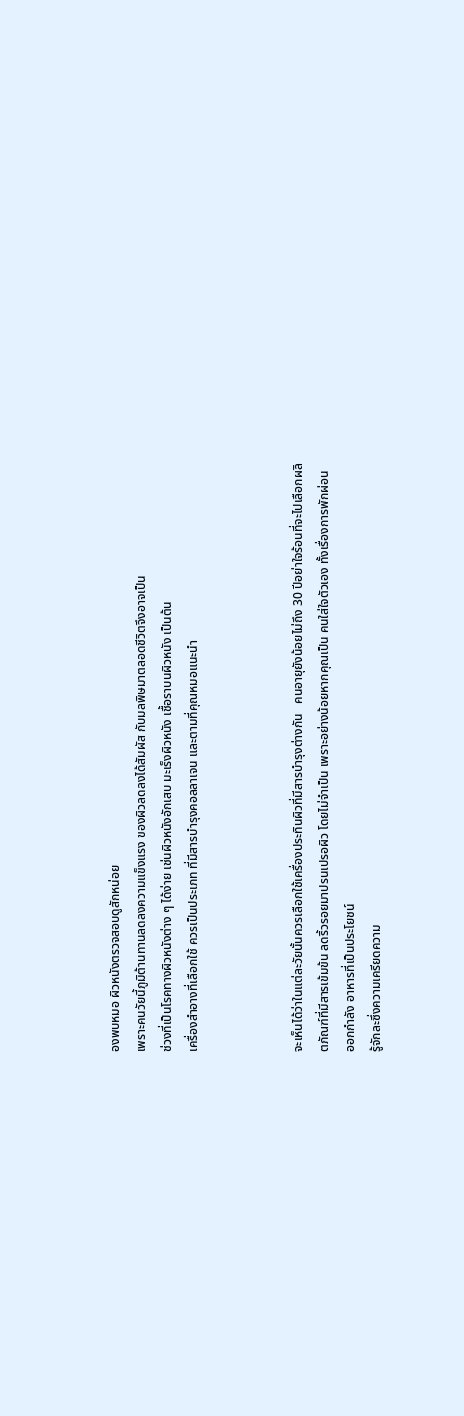องพบหมอ ผิวหนังตรวจสอบดูสักหน่อย
เพราะคนวัยนี้ภูมิต้านทานลดลงความแข็งแรง ของผิวลดลงได้สัมผัส กับมลพิษมาตลอดชีวิตจึงอาจเป็น
ช่วงที่เป็นโรคทางผิวหนังต่าง ๆ ได้ง่าย เช่นผิวหนังอักเสบ มะเร็งผิวหนัง เชื้อราบนผิวหนัง เป็นต้น
เครื่องสำอางที่เลือกใช้ ควรเป็นประเภท ที่มีสารบำรุงคอลลาเจน และตามที่คุณหมอแนะนำ



จะเห็นได้ว่าในแต่ละวัยนั้นควรเลือกใช้เครื่องประทินผิวที่มีสารบำรุงต่างกัน   คนอายุยังน้อยไม่ถึง 30 ปีอย่าใจร้อนที่จะไปเลือกผลิตภัณฑ์ที่มีสารเข้มข้น ลดริ้วรอยมาปรนเปรอผิว โดยไม่จำเป็น เพราะอย่างน้อยหากคุณเป็น คนใส่ใจตัวเอง ทั้งเรื่องการพักผ่อน ออกกำลัง อาหารที่เป็นประโยชน์
รู้จักละซึ่งความเครียดความ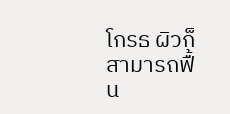โกรธ ผิวก็สามารถฟื้น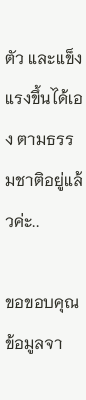ตัว และแข็งแรงขึ้นได้เอง ตามธรรมชาติอยู่แล้วค่ะ..

ขอขอบคุณข้อมูลจา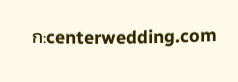ก:centerwedding.com